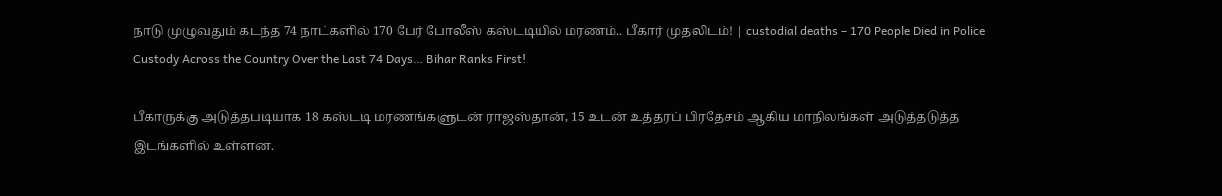நாடு முழுவதும் கடந்த 74 நாட்களில் 170 பேர் போலீஸ் கஸ்டடியில் மரணம்.. பீகார் முதலிடம்! | custodial deaths – 170 People Died in Police Custody Across the Country Over the Last 74 Days… Bihar Ranks First!

பீகாருக்கு அடுத்தபடியாக 18 கஸ்டடி மரணங்களுடன் ராஜஸ்தான், 15 உடன் உத்தரப் பிரதேசம் ஆகிய மாநிலங்கள் அடுத்தடுத்த இடங்களில் உள்ளன.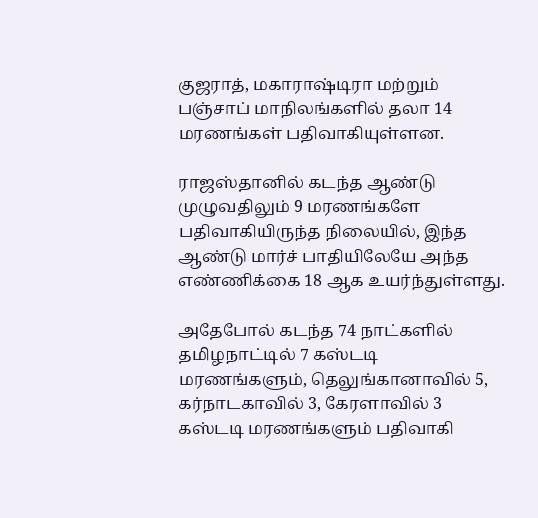குஜராத், மகாராஷ்டிரா மற்றும் பஞ்சாப் மாநிலங்களில் தலா 14 மரணங்கள் பதிவாகியுள்ளன.

ராஜஸ்தானில் கடந்த ஆண்டு முழுவதிலும் 9 மரணங்களே பதிவாகியிருந்த நிலையில், இந்த ஆண்டு மார்ச் பாதியிலேயே அந்த எண்ணிக்கை 18 ஆக உயர்ந்துள்ளது.

அதேபோல் கடந்த 74 நாட்களில் தமிழநாட்டில் 7 கஸ்டடி மரணங்களும், தெலுங்கானாவில் 5, கர்நாடகாவில் 3, கேரளாவில் 3 கஸ்டடி மரணங்களும் பதிவாகி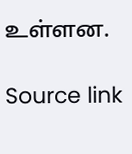உள்ளன.

Source link